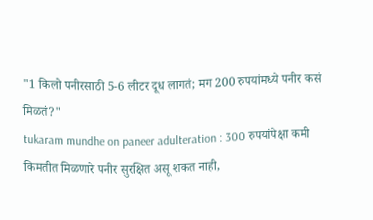"1 किलो पनीरसाठी 5-6 लीटर दूध लागतं; मग 200 रुपयांमध्ये पनीर कसं मिळतं?"
tukaram mundhe on paneer adulteration : 300 रुपयांपेक्षा कमी किमतीत मिळणारे पनीर सुरक्षित असू शकत नाही,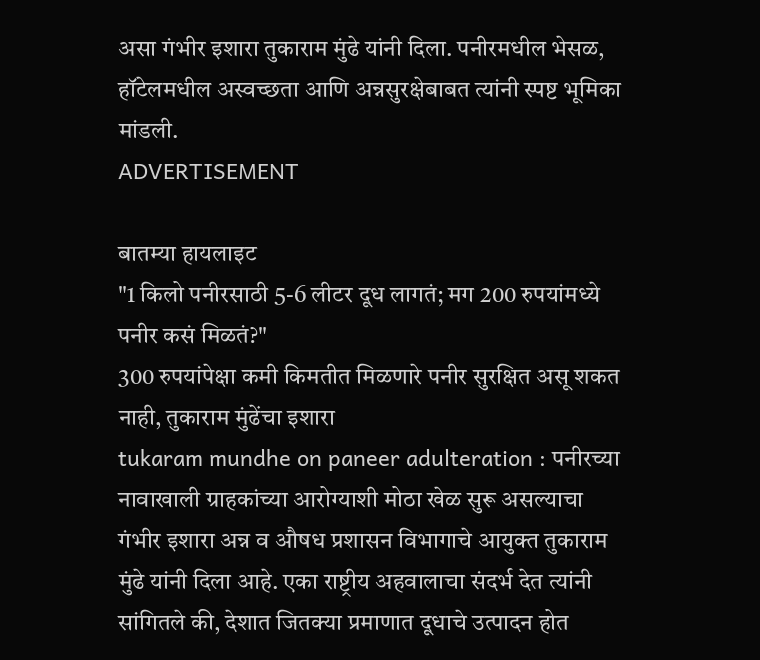असा गंभीर इशारा तुकाराम मुंढे यांनी दिला. पनीरमधील भेसळ, हॉटेलमधील अस्वच्छता आणि अन्नसुरक्षेबाबत त्यांनी स्पष्ट भूमिका मांडली.
ADVERTISEMENT

बातम्या हायलाइट
"1 किलो पनीरसाठी 5-6 लीटर दूध लागतं; मग 200 रुपयांमध्ये पनीर कसं मिळतं?"
300 रुपयांपेक्षा कमी किमतीत मिळणारे पनीर सुरक्षित असू शकत नाही, तुकाराम मुंढेंचा इशारा
tukaram mundhe on paneer adulteration : पनीरच्या नावाखाली ग्राहकांच्या आरोग्याशी मोठा खेळ सुरू असल्याचा गंभीर इशारा अन्न व औषध प्रशासन विभागाचे आयुक्त तुकाराम मुंढे यांनी दिला आहे. एका राष्ट्रीय अहवालाचा संदर्भ देत त्यांनी सांगितले की, देशात जितक्या प्रमाणात दूधाचे उत्पादन होत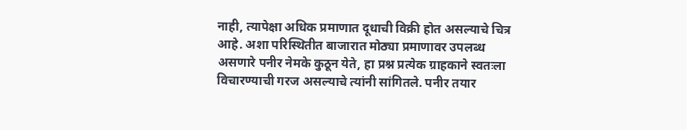नाही, त्यापेक्षा अधिक प्रमाणात दूधाची विक्री होत असल्याचे चित्र आहे. अशा परिस्थितीत बाजारात मोठ्या प्रमाणावर उपलब्ध असणारे पनीर नेमके कुठून येते, हा प्रश्न प्रत्येक ग्राहकाने स्वतःला विचारण्याची गरज असल्याचे त्यांनी सांगितले. पनीर तयार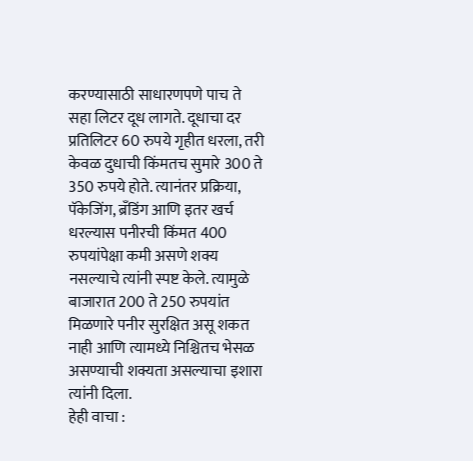करण्यासाठी साधारणपणे पाच ते सहा लिटर दूध लागते. दूधाचा दर प्रतिलिटर 60 रुपये गृहीत धरला, तरी केवळ दुधाची किंमतच सुमारे 300 ते 350 रुपये होते. त्यानंतर प्रक्रिया, पॅकेजिंग, ब्रँडिंग आणि इतर खर्च धरल्यास पनीरची किंमत 400 रुपयांपेक्षा कमी असणे शक्य नसल्याचे त्यांनी स्पष्ट केले. त्यामुळे बाजारात 200 ते 250 रुपयांत मिळणारे पनीर सुरक्षित असू शकत नाही आणि त्यामध्ये निश्चितच भेसळ असण्याची शक्यता असल्याचा इशारा त्यांनी दिला.
हेही वाचा :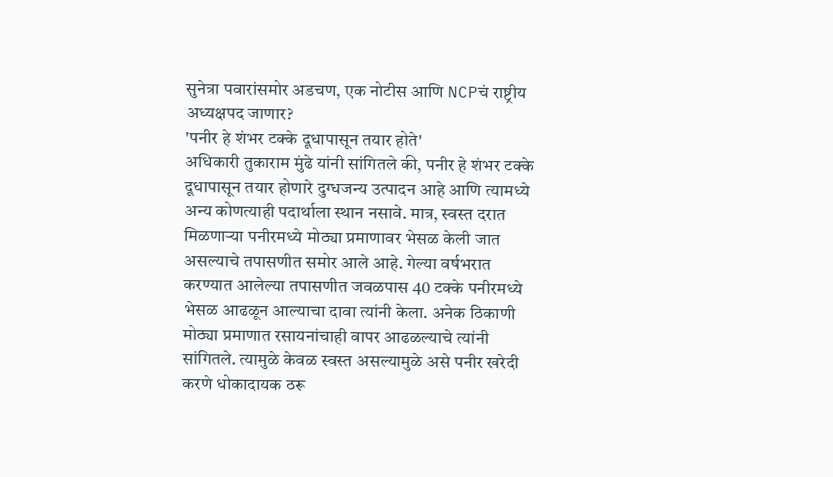सुनेत्रा पवारांसमोर अडचण, एक नोटीस आणि NCPचं राष्ट्रीय अध्यक्षपद जाणार?
'पनीर हे शंभर टक्के दूधापासून तयार होते'
अधिकारी तुकाराम मुंढे यांनी सांगितले की, पनीर हे शंभर टक्के दूधापासून तयार होणारे दुग्धजन्य उत्पादन आहे आणि त्यामध्ये अन्य कोणत्याही पदार्थाला स्थान नसावे. मात्र, स्वस्त दरात मिळणाऱ्या पनीरमध्ये मोठ्या प्रमाणावर भेसळ केली जात असल्याचे तपासणीत समोर आले आहे. गेल्या वर्षभरात करण्यात आलेल्या तपासणीत जवळपास 40 टक्के पनीरमध्ये भेसळ आढळून आल्याचा दावा त्यांनी केला. अनेक ठिकाणी मोठ्या प्रमाणात रसायनांचाही वापर आढळल्याचे त्यांनी सांगितले. त्यामुळे केवळ स्वस्त असल्यामुळे असे पनीर खरेदी करणे धोकादायक ठरू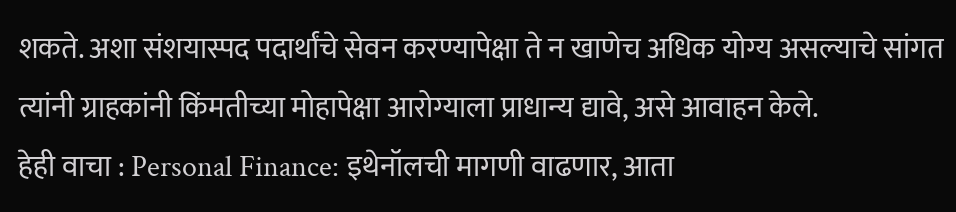शकते. अशा संशयास्पद पदार्थांचे सेवन करण्यापेक्षा ते न खाणेच अधिक योग्य असल्याचे सांगत त्यांनी ग्राहकांनी किंमतीच्या मोहापेक्षा आरोग्याला प्राधान्य द्यावे, असे आवाहन केले.
हेही वाचा : Personal Finance: इथेनॉलची मागणी वाढणार, आता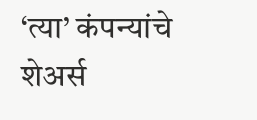‘त्या’ कंपन्यांचे शेअर्स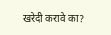खरेदी करावे का?